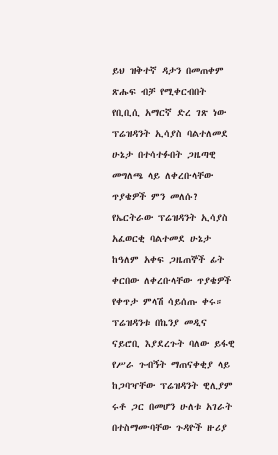ይህ ዝቅተኛ ዳታን በመጠቀም ጽሑፍ ብቻ የሚቀርብበት የቢቢሲ አማርኛ ድረ ገጽ ነው
ፕሬዝዳንት ኢሳያስ ባልተለመደ ሁኔታ በተሳተፉበት ጋዜጣዊ መግለጫ ላይ ለቀረቡላቸው ጥያቄዎች ምን መለሱ?
የኤርትራው ፕሬዝዳንት ኢሳያስ አፈወርቂ ባልተመደ ሁኔታ ከዓለም አቀፍ ጋዜጠኞች ፊት ቀርበው ለቀረቡላቸው ጥያቄዎች የቀጥታ ምላሽ ሳይሰጡ ቀሩ።
ፕሬዝዳንቱ በኬንያ መዲና ናይሮቢ እያደረጉት ባለው ይፋዊ የሥራ ጉብኝት ማጠናቀቂያ ላይ ከጋባዣቸው ፕሬዝዳንት ዊሊያም ሩቶ ጋር በመሆን ሁለቱ አገራት በተስማሙባቸው ጉዳዮች ዙሪያ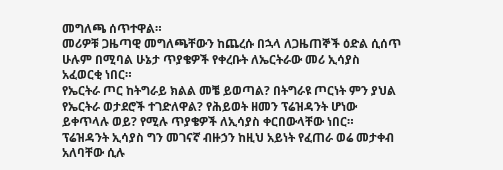መግለጫ ሰጥተዋል።
መሪዎቹ ጋዜጣዊ መግለጫቸውን ከጨረሱ በኋላ ለጋዜጠኞች ዕድል ሲሰጥ ሁሉም በሚባል ሁኔታ ጥያቄዎች የቀረቡት ለኤርትራው መሪ ኢሳያስ አፈወርቂ ነበር።
የኤርትራ ጦር ከትግራይ ክልል መቼ ይወጣል? በትግራዩ ጦርነት ምን ያህል የኤርትራ ወታደሮች ተገድለዋል? የሕይወት ዘመን ፕሬዝዳንት ሆነው ይቀጥላሉ ወይ? የሚሉ ጥያቄዎች ለኢሳያስ ቀርበውላቸው ነበር።
ፕሬዝዳንት ኢሳያስ ግን መገናኛ ብዙኃን ከዚህ አይነት የፈጠራ ወሬ መታቀብ አለባቸው ሲሉ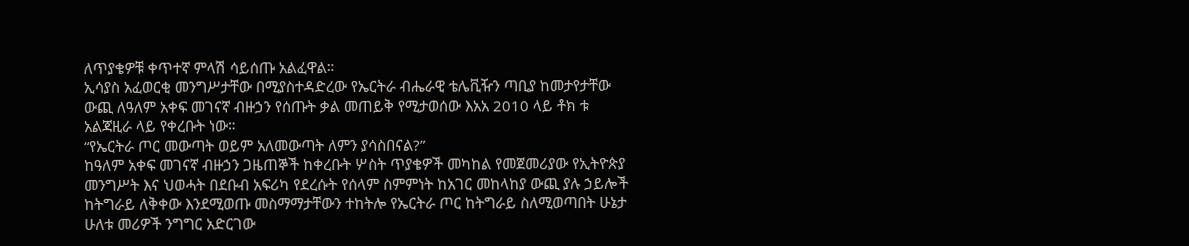ለጥያቄዎቹ ቀጥተኛ ምላሽ ሳይሰጡ አልፈዋል።
ኢሳያስ አፈወርቂ መንግሥታቸው በሚያስተዳድረው የኤርትራ ብሔራዊ ቴሌቪዥን ጣቢያ ከመታየታቸው ውጪ ለዓለም አቀፍ መገናኛ ብዙኃን የሰጡት ቃል መጠይቅ የሚታወሰው እአአ 2010 ላይ ቶክ ቱ አልጃዚራ ላይ የቀረቡት ነው።
“የኤርትራ ጦር መውጣት ወይም አለመውጣት ለምን ያሳስበናል?”
ከዓለም አቀፍ መገናኛ ብዙኃን ጋዜጠኞች ከቀረቡት ሦስት ጥያቄዎች መካከል የመጀመሪያው የኢትዮጵያ መንግሥት እና ህወሓት በደቡብ አፍሪካ የደረሱት የሰላም ስምምነት ከአገር መከላከያ ውጪ ያሉ ኃይሎች ከትግራይ ለቅቀው እንደሚወጡ መስማማታቸውን ተከትሎ የኤርትራ ጦር ከትግራይ ስለሚወጣበት ሁኔታ ሁለቱ መሪዎች ንግግር አድርገው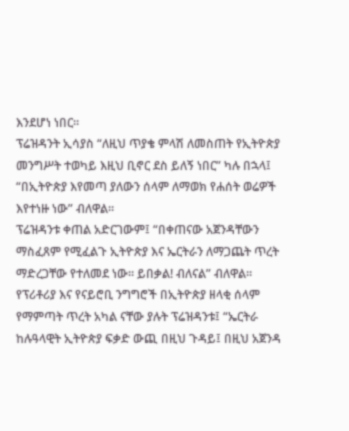እንደሆነ ነበር።
ፕሬዝዳንት ኢሳያስ “ለዚህ ጥያቄ ምላሽ ለመስጠት የኢትዮጵያ መንግሥት ተወካይ እዚህ ቢኖር ደስ ይለኝ ነበር” ካሉ በኋላ፤ “በኢትዮጵያ እየመጣ ያለውን ሰላም ለማወክ የሐሰት ወሬዎች እየተነዙ ነው” ብለዋል።
ፕሬዝዳንቱ ቀጠል አድርገውም፤ “በቀጠናው አጀንዳቸውን ማስፈጸም የሚፈልጉ ኢትዮጵያ እና ኤርትራን ለማጋጨት ጥረት ማድረጋቸው የተለመደ ነው። ይበቃል! ብለናል” ብለዋል።
የፕሪቶሪያ እና የናይሮቢ ንግግሮች በኢትዮጵያ ዘላቂ ሰላም የማምጣት ጥረት አካል ናቸው ያሉት ፕሬዝዳንቱ፤ “ኤርትራ ከሉዓላዊት ኢትዮጵያ ፍቃድ ውጪ በዚህ ጉዳይ፤ በዚህ አጀንዳ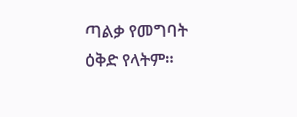ጣልቃ የመግባት ዕቅድ የላትም።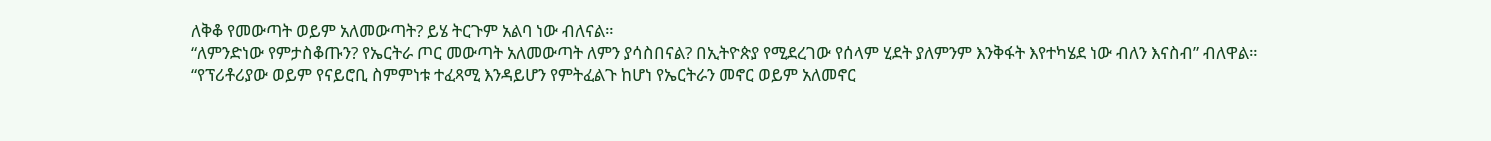ለቅቆ የመውጣት ወይም አለመውጣት? ይሄ ትርጉም አልባ ነው ብለናል።
“ለምንድነው የምታስቆጡን? የኤርትራ ጦር መውጣት አለመውጣት ለምን ያሳስበናል? በኢትዮጵያ የሚደረገው የሰላም ሂደት ያለምንም እንቅፋት እየተካሄደ ነው ብለን እናስብ” ብለዋል።
“የፕሪቶሪያው ወይም የናይሮቢ ስምምነቱ ተፈጻሚ እንዳይሆን የምትፈልጉ ከሆነ የኤርትራን መኖር ወይም አለመኖር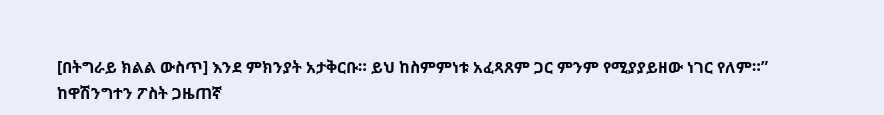[በትግራይ ክልል ውስጥ] እንደ ምክንያት አታቅርቡ። ይህ ከስምምነቱ አፈጻጸም ጋር ምንም የሚያያይዘው ነገር የለም።”
ከዋሽንግተን ፖስት ጋዜጠኛ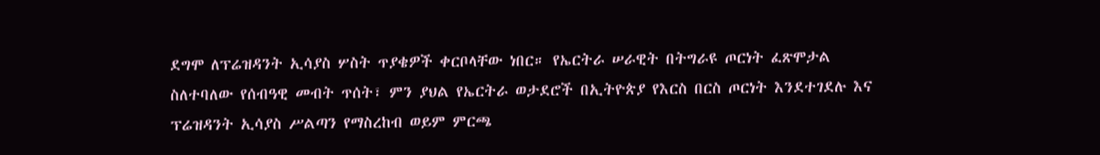ደግሞ ለፕሬዝዳንት ኢሳያስ ሦስት ጥያቄዎች ቀርቦላቸው ነበር። የኤርትራ ሠራዊት በትግራዩ ጦርነት ፈጽሞታል ስለተባለው የሰብዓዊ መብት ጥሰት፣ ምን ያህል የኤርትራ ወታደሮች በኢትዮጵያ የእርስ በርስ ጦርነት እንደተገደሉ እና ፕሬዝዳንት ኢሳያስ ሥልጣን የማስረከብ ወይም ምርጫ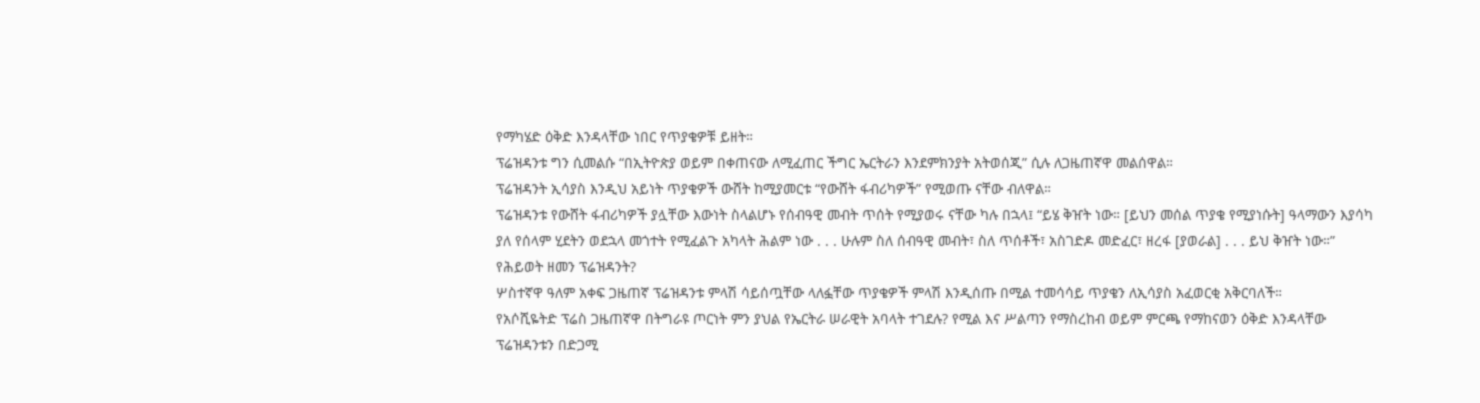የማካሄድ ዕቅድ እንዳላቸው ነበር የጥያቄዎቹ ይዘት።
ፕሬዝዳንቱ ግን ሲመልሱ “በኢትዮጵያ ወይም በቀጠናው ለሚፈጠር ችግር ኤርትራን እንደምክንያት አትወሰጂ” ሲሉ ለጋዜጠኛዋ መልሰዋል።
ፕሬዝዳንት ኢሳያስ እንዲህ አይነት ጥያቄዎች ውሸት ከሚያመርቱ “የውሸት ፋብሪካዎች” የሚወጡ ናቸው ብለዋል።
ፕሬዝዳንቱ የውሸት ፋብሪካዎች ያሏቸው እውነት ስላልሆኑ የሰብዓዊ መብት ጥሰት የሚያወሩ ናቸው ካሉ በኋላ፤ “ይሄ ቅዠት ነው። [ይህን መሰል ጥያቄ የሚያነሱት] ዓላማውን እያሳካ ያለ የሰላም ሂደትን ወደኋላ መጎተት የሚፈልጉ አካላት ሕልም ነው . . . ሁሉም ስለ ሰብዓዊ መብት፣ ስለ ጥሰቶች፣ አስገድዶ መድፈር፣ ዘረፋ [ያወራል] . . . ይህ ቅዠት ነው።”
የሕይወት ዘመን ፕሬዝዳንት?
ሦስተኛዋ ዓለም አቀፍ ጋዜጠኛ ፕሬዝዳንቱ ምላሽ ሳይሰጧቸው ላለፏቸው ጥያቄዎች ምላሽ እንዲሰጡ በሚል ተመሳሳይ ጥያቄን ለኢሳያስ አፈወርቂ አቅርባለች።
የአሶሺዬትድ ፕሬስ ጋዜጠኛዋ በትግራዩ ጦርነት ምን ያህል የኤርትራ ሠራዊት አባላት ተገደሉ? የሚል እና ሥልጣን የማስረከብ ወይም ምርጫ የማከናወን ዕቅድ እንዳላቸው ፕሬዝዳንቱን በድጋሚ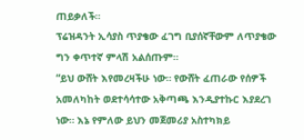ጠይቃለች።
ፕሬዝዳንት ኢሳያስ ጥያቄው ፈገግ ቢያሰኛቸውም ለጥያቄው ግን ቀጥተኛ ምላሽ አልሰጡም።
“ይህ ውሸት እየመረዛችሁ ነው። የውሸት ፈጠራው የሰዎች አመለካከት ወደተሳሳተው አቅጣጫ እንዲያተኩር እያደረገ ነው። እኔ የምለው ይህን መጀመሪያ አስተካክይ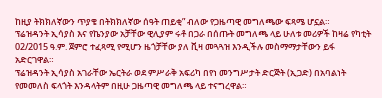ከዚያ ትክክለኛውን ጥያቄ በትክክለኛው ሰዓት ጠይቂ” ብለው የጋዜጣዊ መግለጫው ፍጻሜ ሆኗል።
ፕሬዝዳንት ኢሳያስ እና የኬንያው አቻቸው ዊሊያም ሩቶ በጋራ በሰጡት መግለጫ ላይ ሁለቱ መሪዎች ከዛሬ የካቲት 02/2015 ዓ.ም. ጀምሮ ተፈጻሚ የሚሆን ዜጎቻቸው ያለ ቪዛ መጓጓዝ እንዲችሉ መስማማታቸውን ይፋ አድርገዋል።
ፕሬዝዳንት ኢሳያስ አገራቸው ኤርትራ ወደ ምሥራቅ አፍሪካ በየነ መንግሥታት ድርጅት (ኢጋድ) በአባልነት የመመለስ ፍላጎት እንዳላትም በዚሁ ጋዜጣዊ መግለጫ ላይ ተናግረዋል።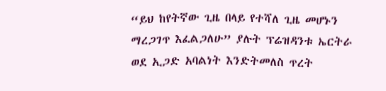“ይህ ከየትኛው ጊዜ በላይ የተሻለ ጊዜ መሆኑን ማረጋገጥ እፈልጋለሁ” ያሉት ፕሬዝዳንቱ ኤርትራ ወደ ኢጋድ አባልነት እንድትመለስ ጥረት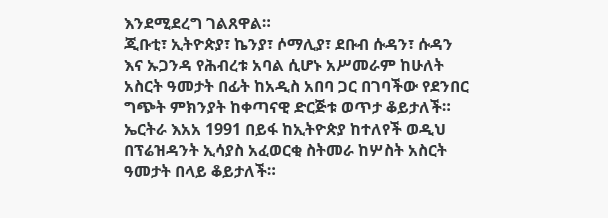እንደሚደረግ ገልጸዋል።
ጂቡቲ፣ ኢትዮጵያ፣ ኬንያ፣ ሶማሊያ፣ ደቡብ ሱዳን፣ ሱዳን እና ኡጋንዳ የሕብረቱ አባል ሲሆኑ አሥመራም ከሁለት አስርት ዓመታት በፊት ከአዲስ አበባ ጋር በገባችው የደንበር ግጭት ምክንያት ከቀጣናዊ ድርጅቱ ወጥታ ቆይታለች።
ኤርትራ እአአ 1991 በይፋ ከኢትዮጵያ ከተለየች ወዲህ በፕሬዝዳንት ኢሳያስ አፈወርቂ ስትመራ ከሦስት አስርት ዓመታት በላይ ቆይታለች።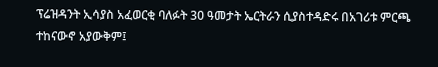ፕሬዝዳንት ኢሳያስ አፈወርቂ ባለፉት 30 ዓመታት ኤርትራን ሲያስተዳድሩ በአገሪቱ ምርጫ ተከናውኖ አያውቅም፤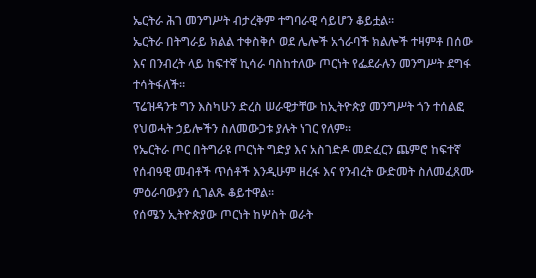ኤርትራ ሕገ መንግሥት ብታረቅም ተግባራዊ ሳይሆን ቆይቷል።
ኤርትራ በትግራይ ክልል ተቀስቅሶ ወደ ሌሎች አጎራባች ክልሎች ተዛምቶ በሰው እና በንብረት ላይ ከፍተኛ ኪሳራ ባስከተለው ጦርነት የፌደራሉን መንግሥት ደግፋ ተሳትፋለች።
ፕሬዝዳንቱ ግን እስካሁን ድረስ ሠራዊታቸው ከኢትዮጵያ መንግሥት ጎን ተሰልፎ የህወሓት ኃይሎችን ስለመውጋቱ ያሉት ነገር የለም።
የኤርትራ ጦር በትግራዩ ጦርነት ግድያ እና አስገድዶ መድፈርን ጨምሮ ከፍተኛ የሰብዓዊ መብቶች ጥሰቶች እንዲሁም ዘረፋ እና የንብረት ውድመት ስለመፈጸሙ ምዕራባውያን ሲገልጹ ቆይተዋል።
የሰሜን ኢትዮጵያው ጦርነት ከሦስት ወራት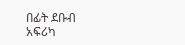በፊት ደቡብ አፍሪካ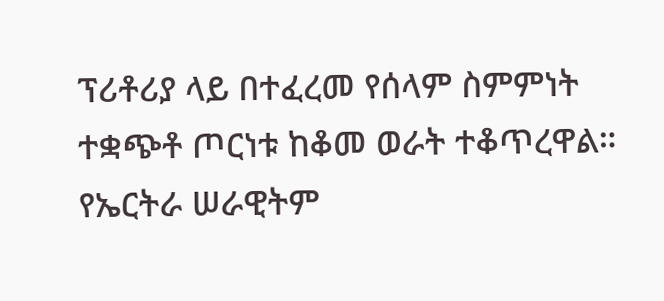ፕሪቶሪያ ላይ በተፈረመ የሰላም ስምምነት ተቋጭቶ ጦርነቱ ከቆመ ወራት ተቆጥረዋል።
የኤርትራ ሠራዊትም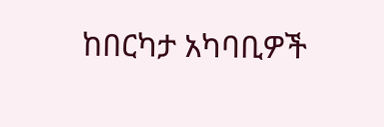ከበርካታ አካባቢዎች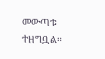መውጣቱ ተዘግቧል።